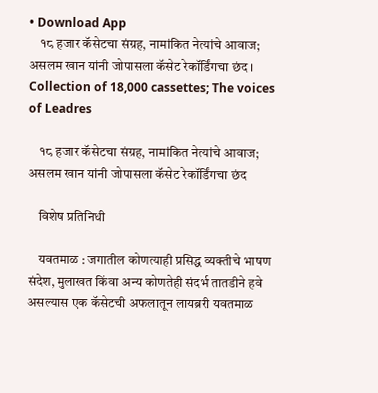• Download App
    १८ हजार कॅसेटचा संग्रह, नामांकित नेत्यांचे आवाज; असलम खान यांनी जोपासला कॅसेट रेकॉर्डिंगचा छंद । Collection of 18,000 cassettes; The voices of Leadres

    १८ हजार कॅसेटचा संग्रह, नामांकित नेत्यांचे आवाज; असलम खान यांनी जोपासला कॅसेट रेकॉर्डिंगचा छंद

    विशेष प्रतिनिधी

    यवतमाळ : जगातील कोणत्याही प्रसिद्ध व्यक्तीचे भाषण संदेश, मुलाखत किंवा अन्य कोणतेही संदर्भ तातडीने हवे असल्यास एक कॅसेटची अफलातून लायब्ररी यवतमाळ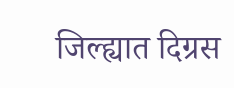जिल्ह्यात दिग्रस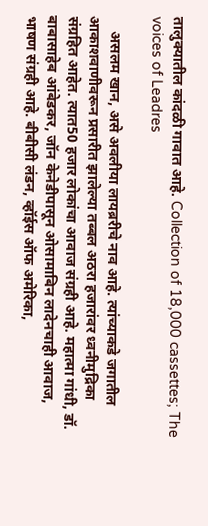तालुक्यातील कांदळी गावात आहे. Collection of 18,000 cassettes; The voices of Leadres

    असलम खान, असे अवलीया लायब्ररीचे नाव आहे. त्यांच्याकडे जगातील आकाशवाणीवरून प्रसारीत झालेल्या तब्बल अठरा हजारांवर ध्वनीमुद्रिका संग्रहित आहेत. त्यात50 हजार लोकांचा आवाज संग्रही आहे. महात्मा गांधी, डॉ. बाबासाहेब आंबेडकर, जॉन केनेडीपासून ओसामाबिन लादेनचाही आवाज, भाषण संग्रही आहे. बीबीसी लंडन, व्हॉईस ऑफ अमेरिका,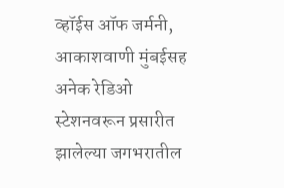व्हॉईस ऑफ जर्मनी, आकाशवाणी मुंबईसह अनेक रेडिओ स्टेशनवरून प्रसारीत झालेल्या जगभरातील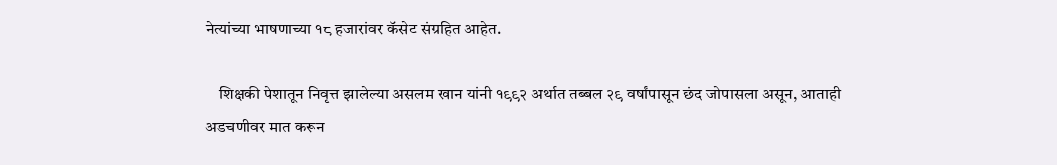नेत्यांच्या भाषणाच्या १८ हजारांवर कॅसेट संग्रहित आहेत.

    शिक्षकी पेशातून निवृत्त झालेल्या असलम खान यांनी १९९२ अर्थात तब्बल २९ वर्षांपासून छंद जोपासला असून, आताही अडचणीवर मात करून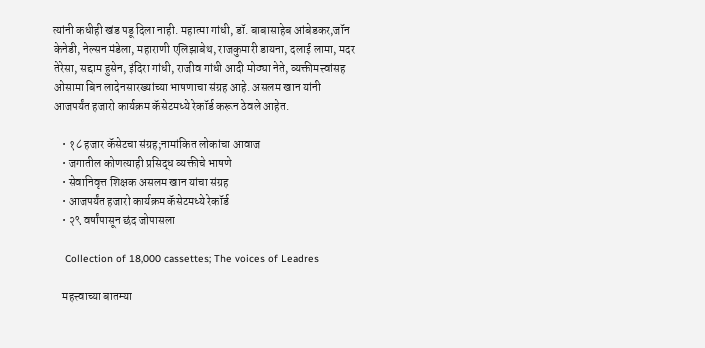त्यांनी कधीही खंड पडू दिला नाही. महात्मा गांधी, डॉ. बाबासाहेब आंबेडकर,जॉन केनेडी, नेल्सन मंडेला, महाराणी एलिझाबेथ, राजकुमारी डायना, दलाई लामा, मदर तेरेसा, सद्दाम हुसेन, इंदिरा गांधी, राजीव गांधी आदी मोठ्या नेते, व्यक्तीमत्त्वांसह ओसामा बिन लादेनसारख्यांच्या भाषणाचा संग्रह आहे. असलम खान यांनी आजपर्यंत हजारो कार्यक्रम कॅसेटमध्ये रेकॉर्ड करून ठेवले आहेत.

    • १८ हजार कॅसेटचा संग्रह;नामांकित लोकांचा आवाज
    • जगातील कोणत्याही प्रसिद्ध व्यक्तीचे भाषणे
    • सेवानिवृत्त शिक्षक असलम खान यांचा संग्रह
    • आजपर्यंत हजारो कार्यक्रम कॅसेटमध्ये रेकॉर्ड
    • २९ वर्षांपासून छंद जोपासला

    Collection of 18,000 cassettes; The voices of Leadres

    महत्त्वाच्या बातम्या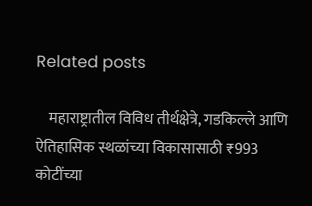Related posts

    महाराष्ट्रातील विविध तीर्थक्षेत्रे, गडकिल्ले आणि ऐतिहासिक स्थळांच्या विकासासाठी ₹993 कोटींच्या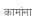कामांना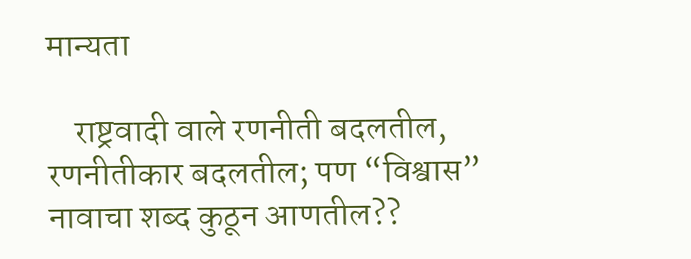मान्यता

    राष्ट्रवादी वाले रणनीती बदलतील, रणनीतीकार बदलतील; पण “विश्वास” नावाचा शब्द कुठून आणतील??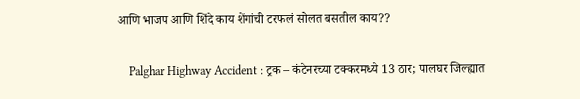आणि भाजप आणि शिंदे काय शेंगांची टरफलं सोलत बसतील काय??

    Palghar Highway Accident : ट्रक – कंटेनरच्या टक्करमध्ये 13 ठार; पालघर जिल्ह्यात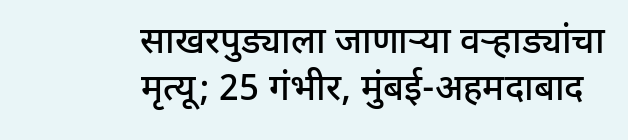साखरपुड्याला जाणाऱ्या वऱ्हाड्यांचा मृत्यू; 25 गंभीर, मुंबई-अहमदाबाद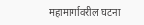महामार्गावरील घटना